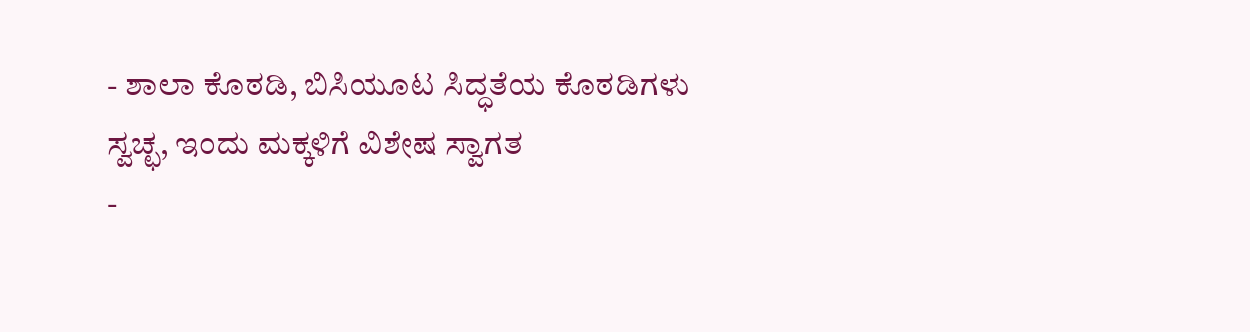- ಶಾಲಾ ಕೊಠಡಿ, ಬಿಸಿಯೂಟ ಸಿದ್ಧತೆಯ ಕೊಠಡಿಗಳು ಸ್ವಚ್ಛ, ಇಂದು ಮಕ್ಕಳಿಗೆ ವಿಶೇಷ ಸ್ವಾಗತ
-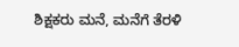ಶಿಕ್ಷಕರು ಮನೆ, ಮನೆಗೆ ತೆರಳಿ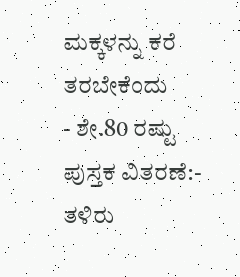ಮಕ್ಕಳನ್ನು ಕರೆ ತರಬೇಕೆಂದು
- ಶೇ.80 ರಷ್ಟು ಪುಸ್ತಕ ವಿತರಣೆ:- ತಳಿರು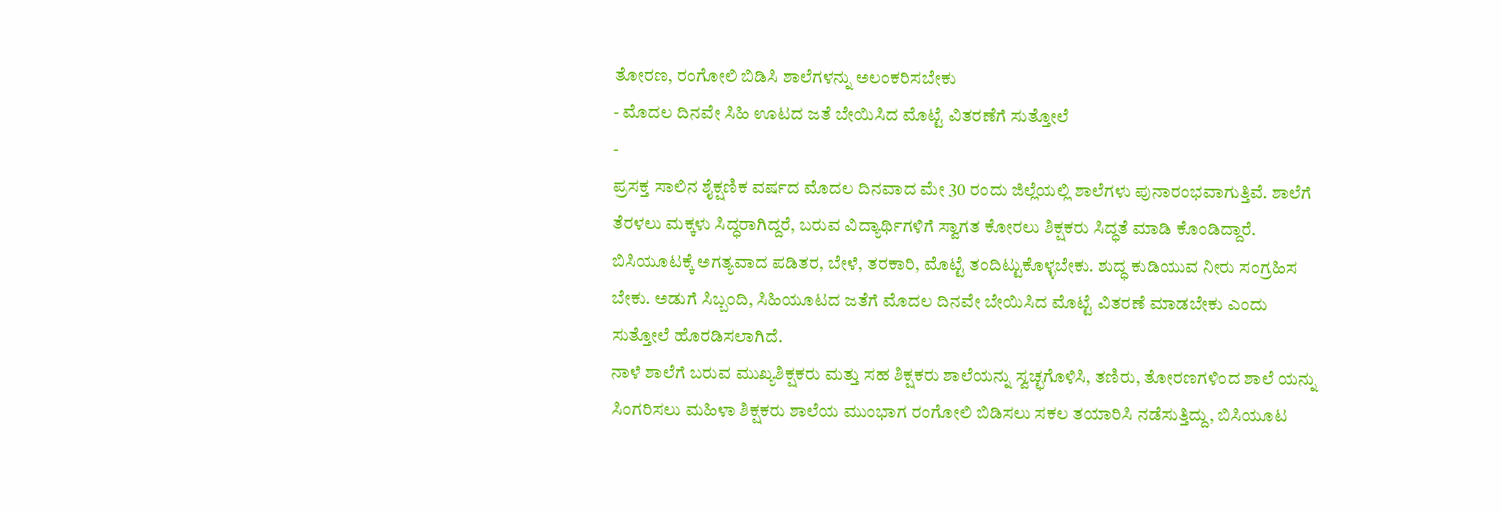ತೋರಣ, ರಂಗೋಲಿ ಬಿಡಿಸಿ ಶಾಲೆಗಳನ್ನು ಅಲಂಕರಿಸಬೇಕು
- ಮೊದಲ ದಿನವೇ ಸಿಹಿ ಊಟದ ಜತೆ ಬೇಯಿಸಿದ ಮೊಟ್ಟೆ ವಿತರಣೆಗೆ ಸುತ್ತೋಲೆ
-
ಪ್ರಸಕ್ತ ಸಾಲಿನ ಶೈಕ್ಷಣಿಕ ವರ್ಷದ ಮೊದಲ ದಿನವಾದ ಮೇ 30 ರಂದು ಜಿಲ್ಲೆಯಲ್ಲಿ ಶಾಲೆಗಳು ಪುನಾರಂಭವಾಗುತ್ತಿವೆ. ಶಾಲೆಗೆ ತೆರಳಲು ಮಕ್ಕಳು ಸಿದ್ಧರಾಗಿದ್ದರೆ, ಬರುವ ವಿದ್ಯಾರ್ಥಿಗಳಿಗೆ ಸ್ವಾಗತ ಕೋರಲು ಶಿಕ್ಷಕರು ಸಿದ್ಧತೆ ಮಾಡಿ ಕೊಂಡಿದ್ದಾರೆ.
ಬಿಸಿಯೂಟಕ್ಕೆ ಅಗತ್ಯವಾದ ಪಡಿತರ, ಬೇಳೆ, ತರಕಾರಿ, ಮೊಟ್ಟೆ ತಂದಿಟ್ಟುಕೊಳ್ಳಬೇಕು. ಶುದ್ಧ ಕುಡಿಯುವ ನೀರು ಸಂಗ್ರಹಿಸ ಬೇಕು. ಅಡುಗೆ ಸಿಬ್ಬಂದಿ, ಸಿಹಿಯೂಟದ ಜತೆಗೆ ಮೊದಲ ದಿನವೇ ಬೇಯಿಸಿದ ಮೊಟ್ಟೆ ವಿತರಣೆ ಮಾಡಬೇಕು ಎಂದು ಸುತ್ತೋಲೆ ಹೊರಡಿಸಲಾಗಿದೆ.
ನಾಳೆ ಶಾಲೆಗೆ ಬರುವ ಮುಖ್ಯಶಿಕ್ಷಕರು ಮತ್ತು ಸಹ ಶಿಕ್ಷಕರು ಶಾಲೆಯನ್ನು ಸ್ವಚ್ಛಗೊಳಿಸಿ, ತಣಿರು, ತೋರಣಗಳಿಂದ ಶಾಲೆ ಯನ್ನು ಸಿಂಗರಿಸಲು ಮಹಿಳಾ ಶಿಕ್ಷಕರು ಶಾಲೆಯ ಮುಂಭಾಗ ರಂಗೋಲಿ ಬಿಡಿಸಲು ಸಕಲ ತಯಾರಿಸಿ ನಡೆಸುತ್ತಿದ್ದು, ಬಿಸಿಯೂಟ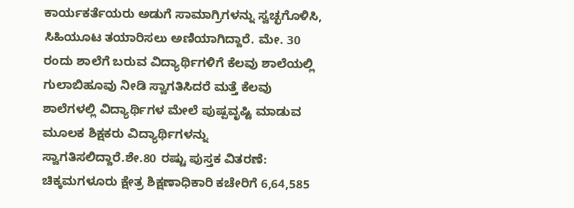ಕಾರ್ಯಕರ್ತೆಯರು ಅಡುಗೆ ಸಾಮಾಗ್ರಿಗಳನ್ನು ಸ್ವಚ್ಛಗೊಳಿಸಿ, ಸಿಹಿಯೂಟ ತಯಾರಿಸಲು ಅಣಿಯಾಗಿದ್ದಾರೆ. ಮೇ. 30 ರಂದು ಶಾಲೆಗೆ ಬರುವ ವಿದ್ಯಾರ್ಥಿಗಳಿಗೆ ಕೆಲವು ಶಾಲೆಯಲ್ಲಿ ಗುಲಾಬಿಹೂವು ನೀಡಿ ಸ್ವಾಗತಿಸಿದರೆ ಮತ್ತೆ ಕೆಲವು ಶಾಲೆಗಳಲ್ಲಿ ವಿದ್ಯಾರ್ಥಿಗಳ ಮೇಲೆ ಪುಷ್ಪವೃಷ್ಟಿ ಮಾಡುವ ಮೂಲಕ ಶಿಕ್ಷಕರು ವಿದ್ಯಾರ್ಥಿಗಳನ್ನು ಸ್ವಾಗತಿಸಲಿದ್ದಾರೆ.ಶೇ.80 ರಷ್ಟು ಪುಸ್ತಕ ವಿತರಣೆ:
ಚಿಕ್ಕಮಗಳೂರು ಕ್ಷೇತ್ರ ಶಿಕ್ಷಣಾಧಿಕಾರಿ ಕಚೇರಿಗೆ 6,64,585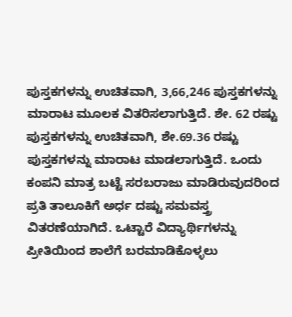ಪುಸ್ತಕಗಳನ್ನು ಉಚಿತವಾಗಿ, 3,66,246 ಪುಸ್ತಕಗಳನ್ನು ಮಾರಾಟ ಮೂಲಕ ವಿತರಿಸಲಾಗುತ್ತಿದೆ. ಶೇ. 62 ರಷ್ಟು ಪುಸ್ತಕಗಳನ್ನು ಉಚಿತವಾಗಿ, ಶೇ.69.36 ರಷ್ಟು ಪುಸ್ತಕಗಳನ್ನು ಮಾರಾಟ ಮಾಡಲಾಗುತ್ತಿದೆ. ಒಂದು ಕಂಪನಿ ಮಾತ್ರ ಬಟ್ಟೆ ಸರಬರಾಜು ಮಾಡಿರುವುದರಿಂದ ಪ್ರತಿ ತಾಲೂಕಿಗೆ ಅರ್ಧ ದಷ್ಟು ಸಮವಸ್ತ್ರ ವಿತರಣೆಯಾಗಿದೆ. ಒಟ್ಟಾರೆ ವಿದ್ಯಾರ್ಥಿಗಳನ್ನು ಪ್ರೀತಿಯಿಂದ ಶಾಲೆಗೆ ಬರಮಾಡಿಕೊಳ್ಳಲು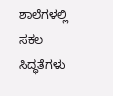ಶಾಲೆಗಳಲ್ಲಿ ಸಕಲ ಸಿದ್ಧತೆಗಳು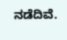ನಡೆದಿವೆ.